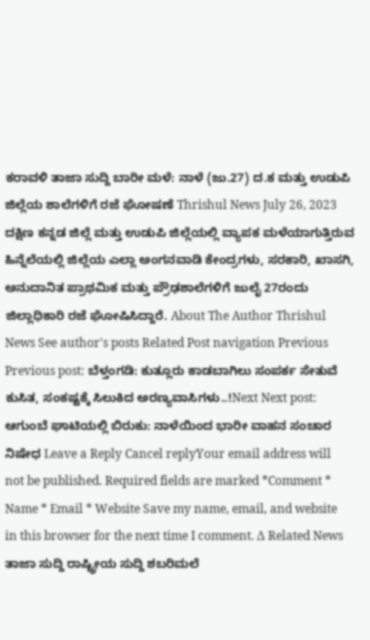ಕರಾವಳಿ ತಾಜಾ ಸುದ್ದಿ ಬಾರೀ ಮಳೆ: ನಾಳೆ (ಜು.27) ದ.ಕ ಮತ್ತು ಉಡುಪಿ ಜಿಲ್ಲೆಯ ಶಾಲೆಗಳಿಗೆ ರಜೆ ಘೋಷಣೆ Thrishul News July 26, 2023 ದಕ್ಷಿಣ ಕನ್ನಡ ಜಿಲ್ಲೆ ಮತ್ತು ಉಡುಪಿ ಜಿಲ್ಲೆಯಲ್ಲಿ ವ್ಯಾಪಕ ಮಳೆಯಾಗುತ್ತಿರುವ ಹಿನ್ನೆಲೆಯಲ್ಲಿ ಜಿಲ್ಲೆಯ ಎಲ್ಲಾ ಅಂಗನವಾಡಿ ಕೇಂದ್ರಗಳು, ಸರಕಾರಿ, ಖಾಸಗಿ, ಅನುದಾನಿತ ಪ್ರಾಥಮಿಕ ಮತ್ತು ಪ್ರೌಢಶಾಲೆಗಳಿಗೆ ಜುಲೈ 27ರಂದು ಜಿಲ್ಲಾಧಿಕಾರಿ ರಜೆ ಘೋಷಿಸಿದ್ದಾರೆ. About The Author Thrishul News See author's posts Related Post navigation Previous Previous post: ಬೆಳ್ತಂಗಡಿ: ಕುತ್ಲೂರು ಕಾಡಬಾಗಿಲು ಸಂಪರ್ಕ ಸೇತುವೆ ಕುಸಿತ, ಸಂಕಷ್ಟಕ್ಕೆ ಸಿಲುಕಿದ ಅರಣ್ಯವಾಸಿಗಳು..!Next Next post: ಆಗುಂಬೆ ಘಾಟಿಯಲ್ಲಿ ಬಿರುಕು: ನಾಳೆಯಿಂದ ಭಾರೀ ವಾಹನ ಸಂಚಾರ ನಿಷೇಧ Leave a Reply Cancel replyYour email address will not be published. Required fields are marked *Comment * Name * Email * Website Save my name, email, and website in this browser for the next time I comment. Δ Related News ತಾಜಾ ಸುದ್ದಿ ರಾಷ್ಟ್ರೀಯ ಸುದ್ದಿ ಶಬರಿಮಲೆ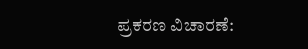ಪ್ರಕರಣ ವಿಚಾರಣೆ: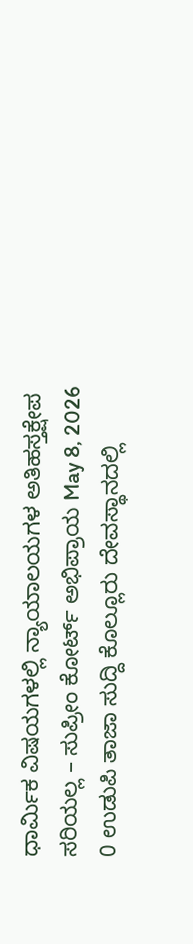ಧಾರ್ಮಿಕ ವಿಷಯಗಳಲ್ಲಿ ನ್ಯಾಯಾಲಯಗಳ ಅತಿಹಸ್ತಕ್ಷೇಪ ಸರಿಯಲ್ಲ – ಸುಪ್ರೀಂ ಕೋರ್ಟ್ ಅಭಿಪ್ರಾಯ May 8, 2026 0 ಉಡುಪಿ ತಾಜಾ ಸುದ್ದಿ ಕೊಲ್ಲೂರು ದೇವಸ್ಥಾನದಲ್ಲಿ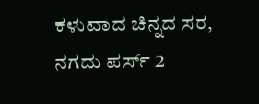ಕಳುವಾದ ಚಿನ್ನದ ಸರ, ನಗದು ಪರ್ಸ್ 2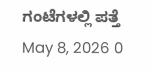ಗಂಟೆಗಳಲ್ಲಿ ಪತ್ತೆ May 8, 2026 0